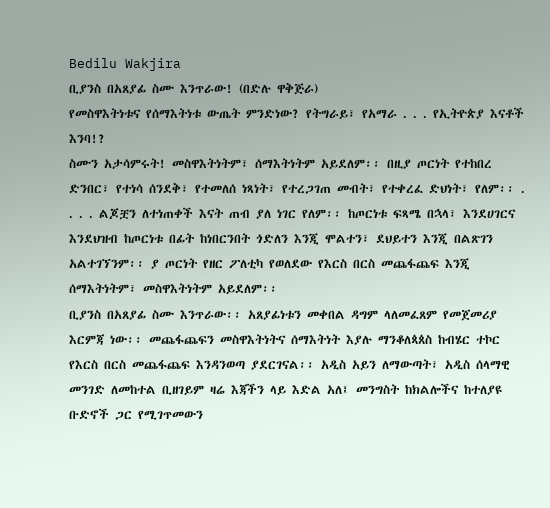Bedilu Wakjira
ቢያንስ በአጸያፊ ስሙ እንጥራው! (በድሉ ዋቅጅራ)
የመስዋእትነቱና የሰማእትነቱ ውጤት ምንድነው? የትግራይ፣ የአማራ . . . የኢትዮጵያ እናቶች እንባ!?
ስሙን አታሳምሩት! መስዋእትነትም፣ ሰማእትነትም አይደለም፡፡ በዚያ ጦርነት የተከበረ ድንበር፣ የተነሳ ሰንደቅ፣ የተመለሰ ነጻነት፣ የተረጋገጠ መብት፣ የተቀረፈ ድህነት፣ የለም፡፡ . . . . ልጆቿን ለተነጠቀች እናት ጠብ ያለ ነገር የለም፡፡ ከጦርነቱ ፍጻሜ በኋላ፣ እንደሀገርና እንደህዝብ ከጦርነቱ በፊት ከነበርንበት ጎድለን እንጂ ሞልተን፣ ደህይተን እንጂ በልጽገን አልተገኘንም፡፡ ያ ጦርነት የዘር ፖለቲካ የወለደው የእርስ በርስ መጨፋጨፍ እንጂ ሰማእትነትም፣ መስዋእትነትም አይደለም፡፡
ቢያንስ በአጸያፊ ስሙ እንጥራው፡፡ አጸያፊነቱን መቀበል ዳግም ላለመፈጸም የመጀመሪያ እርምጃ ነው፡፡ መጨፋጨፍን መስዋእትነትና ሰማእትነት እያሉ ማንቆለጳጰስ ከብሄር ተኮር የእርስ በርስ መጨፋጨፍ እንዳንወጣ ያደርገናል፡፡ አዲስ አይን ለማውጣት፣ አዲስ ሰላማዊ መንገድ ለመከተል ቢዘገይም ዛሬ እጃችን ላይ እድል አለ፤ መንግስት ከክልሎችና ከተለያዩ ቡድኖች ጋር የሚገጥመውን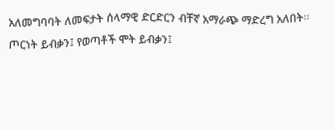አለመግባባት ለመፍታት ሰላማዊ ድርድርን ብቸኛ አማራጭ ማድረግ አለበት፡፡ ጦርነት ይብቃን፤ የወጣቶች ሞት ይብቃን፤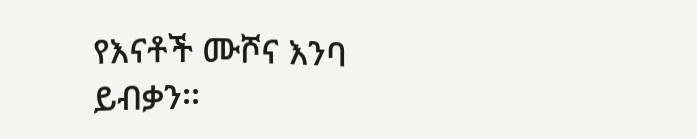የእናቶች ሙሾና እንባ ይብቃን፡፡